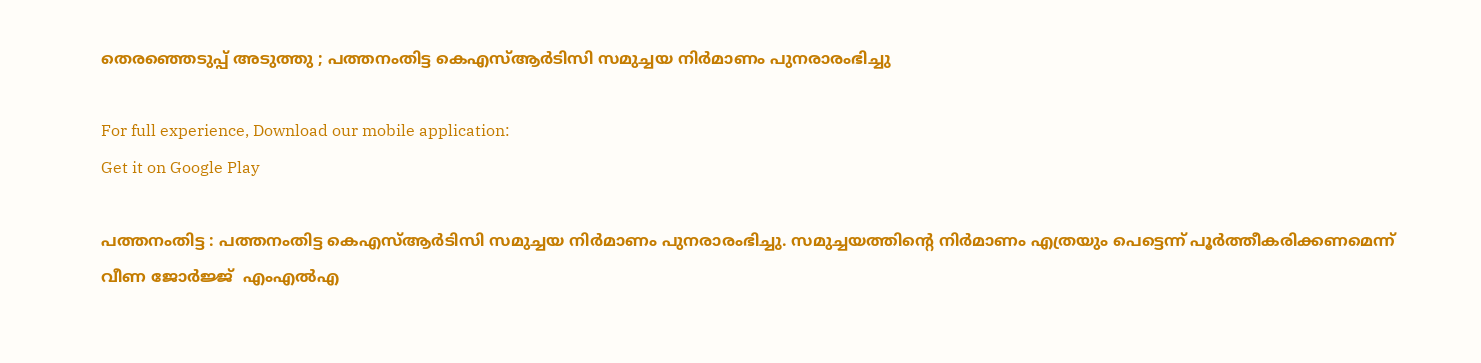തെരഞ്ഞെടുപ്പ് അടുത്തു ; പത്തനംതിട്ട കെഎസ്ആര്‍ടിസി സമുച്ചയ നിര്‍മാണം പുനരാരംഭിച്ചു

For full experience, Download our mobile application:
Get it on Google Play

പത്തനംതിട്ട : പത്തനംതിട്ട കെഎസ്ആര്‍ടിസി സമുച്ചയ നിര്‍മാണം പുനരാരംഭിച്ചു. സമുച്ചയത്തിന്റെ നിര്‍മാണം എത്രയും പെട്ടെന്ന് പൂര്‍ത്തീകരിക്കണമെന്ന് വീണ ജോര്‍ജ്ജ്  എംഎല്‍എ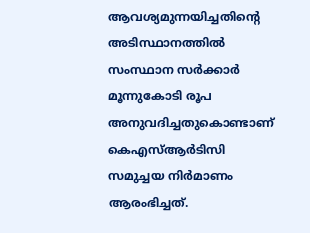ആവശ്യമുന്നയിച്ചതിന്റെ അടിസ്ഥാനത്തില്‍ സംസ്ഥാന സര്‍ക്കാര്‍ മൂന്നുകോടി രൂപ അനുവദിച്ചതുകൊണ്ടാണ് കെഎസ്ആര്‍ടിസി സമുച്ചയ നിര്‍മാണം ആരംഭിച്ചത്.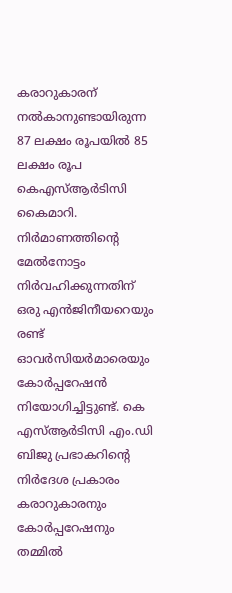കരാറുകാരന് നല്‍കാനുണ്ടായിരുന്ന 87 ലക്ഷം രൂപയില്‍ 85 ലക്ഷം രൂപ കെഎസ്ആര്‍ടിസി കൈമാറി. നിര്‍മാണത്തിന്റെ മേല്‍നോട്ടം നിര്‍വഹിക്കുന്നതിന് ഒരു എന്‍ജിനീയറെയും രണ്ട് ഓവര്‍സിയര്‍മാരെയും കോര്‍പ്പറേഷന്‍ നിയോഗിച്ചിട്ടുണ്ട്. കെ എസ്ആര്‍ടിസി എം.ഡി ബിജു പ്രഭാകറിന്റെ നിര്‍ദേശ പ്രകാരം കരാറുകാരനും കോര്‍പ്പറേഷനും തമ്മില്‍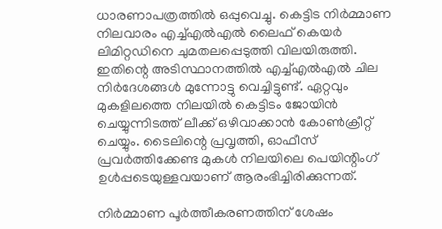ധാരണാപത്രത്തില്‍ ഒപ്പുവെച്ചു. കെട്ടിട നിര്‍മ്മാണ നിലവാരം എച്ച്എല്‍എല്‍ ലൈഫ് കെയര്‍ ലിമിറ്റഡിനെ ചുമതലപ്പെടുത്തി വിലയിരുത്തി. ഇതിന്റെ അടിസ്ഥാനത്തില്‍ എച്ച്എല്‍എല്‍ ചില നിര്‍ദേശങ്ങള്‍ മുന്നോട്ടു വെച്ചിട്ടുണ്ട്. ഏറ്റവും മുകളിലത്തെ നിലയില്‍ കെട്ടിടം ജോയിന്‍ ചെയ്യുന്നിടത്ത് ലീക്ക് ഒഴിവാക്കാന്‍ കോണ്‍ക്രീറ്റ് ചെയ്യും. ടൈലിന്റെ പ്രവൃത്തി, ഓഫീസ് പ്രവര്‍ത്തിക്കേണ്ട മുകള്‍ നിലയിലെ പെയിന്റിംഗ് ഉള്‍പ്പടെയുള്ളവയാണ് ആരംഭിച്ചിരിക്കുന്നത്.

നിര്‍മ്മാണ പൂര്‍ത്തീകരണത്തിന് ശേഷം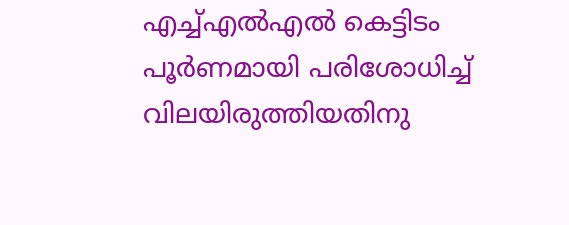എച്ച്എല്‍എല്‍ കെട്ടിടം പൂര്‍ണമായി പരിശോധിച്ച് വിലയിരുത്തിയതിനു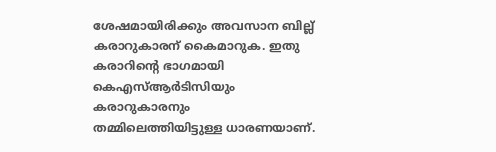ശേഷമായിരിക്കും അവസാന ബില്ല് കരാറുകാരന് കൈമാറുക. ഇതു കരാറിന്റെ ഭാഗമായി കെഎസ്ആര്‍ടിസിയും കരാറുകാരനും തമ്മിലെത്തിയിട്ടുള്ള ധാരണയാണ്.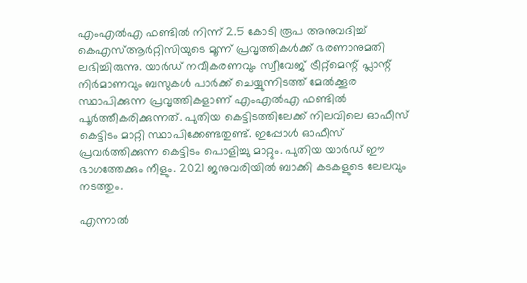എംഎല്‍എ ഫണ്ടില്‍ നിന്ന് 2.5 കോടി രൂപ അനുവദിച്ച് കെഎസ്ആര്‍റ്റിസിയുടെ മൂന്ന് പ്രവൃത്തികള്‍ക്ക് ഭരണാനുമതി ലഭിച്ചിരുന്നു. യാര്‍ഡ് നവീകരണവും സ്വീവേജ് ട്രീറ്റ്മെന്റ് പ്ലാന്റ് നിര്‍മാണവും ബസുകള്‍ പാര്‍ക്ക് ചെയ്യുന്നിടത്ത് മേല്‍ക്കൂര സ്ഥാപിക്കുന്ന പ്രവൃത്തികളാണ് എംഎല്‍എ ഫണ്ടില്‍ പൂര്‍ത്തീകരിക്കുന്നത്. പുതിയ കെട്ടിടത്തിലേക്ക് നിലവിലെ ഓഫീസ് കെട്ടിടം മാറ്റി സ്ഥാപിക്കേണ്ടതുണ്ട്. ഇപ്പോള്‍ ഓഫീസ് പ്രവര്‍ത്തിക്കുന്ന കെട്ടിടം പൊളിച്ചു മാറ്റും. പുതിയ യാര്‍ഡ് ഈ ഭാഗത്തേക്കും നീളും. 2021 ജനുവരിയില്‍ ബാക്കി കടകളുടെ ലേലവും നടത്തും.

എന്നാല്‍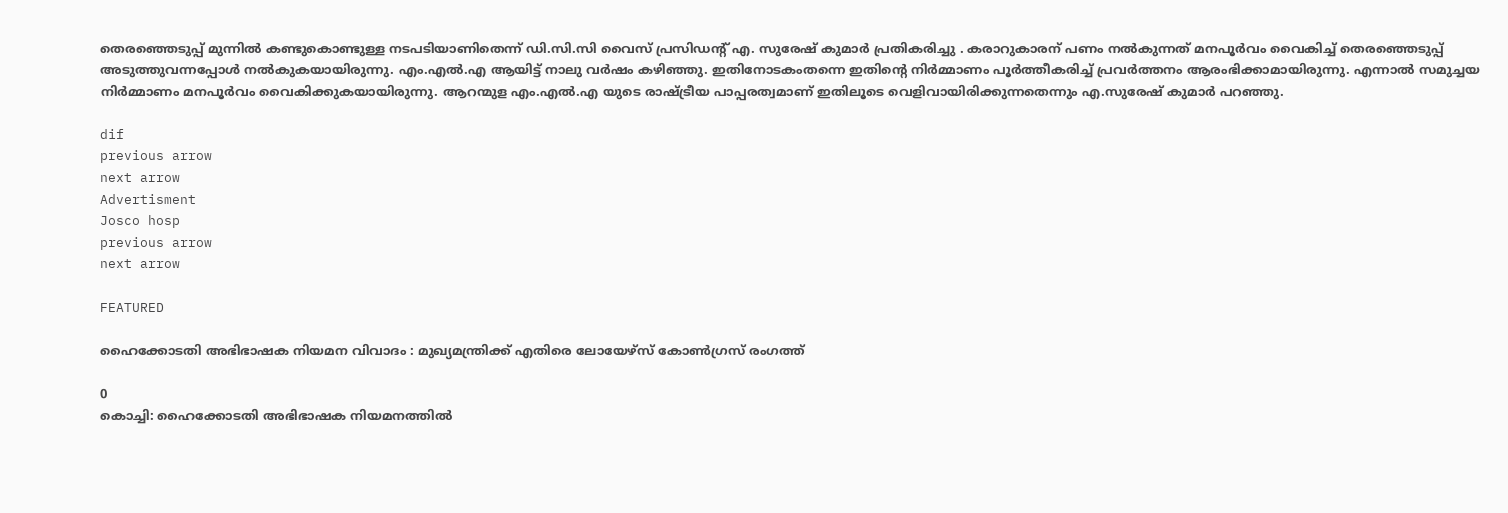തെരഞ്ഞെടുപ്പ് മുന്നില്‍ കണ്ടുകൊണ്ടുള്ള നടപടിയാണിതെന്ന് ഡി.സി.സി വൈസ് പ്രസിഡന്റ് എ. സുരേഷ് കുമാര്‍ പ്രതികരിച്ചു . കരാറുകാരന് പണം നല്‍കുന്നത് മനപൂര്‍വം വൈകിച്ച് തെരഞ്ഞെടുപ്പ് അടുത്തുവന്നപ്പോള്‍ നല്‍കുകയായിരുന്നു. എം.എല്‍.എ ആയിട്ട് നാലു വര്‍ഷം കഴിഞ്ഞു. ഇതിനോടകംതന്നെ ഇതിന്റെ നിര്‍മ്മാണം പൂര്‍ത്തീകരിച്ച് പ്രവര്‍ത്തനം ആരംഭിക്കാമായിരുന്നു. എന്നാല്‍ സമുച്ചയ നിര്‍മ്മാണം മനപൂര്‍വം വൈകിക്കുകയായിരുന്നു. ആറന്മുള എം.എല്‍.എ യുടെ രാഷ്ട്രീയ പാപ്പരത്വമാണ് ഇതിലൂടെ വെളിവായിരിക്കുന്നതെന്നും എ.സുരേഷ് കുമാര്‍ പറഞ്ഞു.

dif
previous arrow
next arrow
Advertisment
Josco hosp
previous arrow
next arrow

FEATURED

ഹൈക്കോടതി അഭിഭാഷക നിയമന വിവാദം : മുഖ്യമന്ത്രിക്ക് എതിരെ ലോയേഴ്സ് കോൺഗ്രസ് രംഗത്ത്

0
കൊച്ചി: ഹൈക്കോടതി അഭിഭാഷക നിയമനത്തിൽ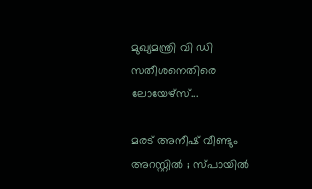മുഖ്യമന്ത്രി വി ഡി സതീശനെതിരെ ലോയേഴ്സ്...

മരട് അനീഷ് വീണ്ടും അറസ്റ്റിൽ ; സ്പായിൽ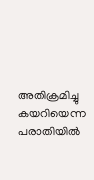അതിക്രമിച്ചു കയറിയെന്ന പരാതിയിൽ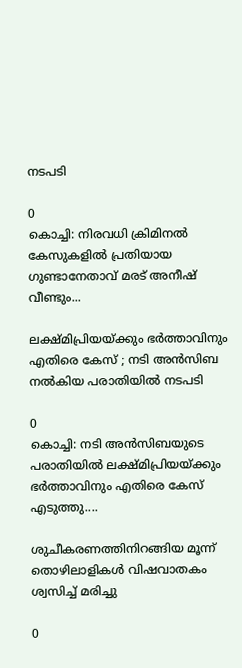നടപടി

0
കൊച്ചി: നിരവധി ക്രിമിനല്‍ കേസുകളില്‍ പ്രതിയായ ഗുണ്ടാനേതാവ് മരട് അനീഷ് വീണ്ടും...

ലക്ഷ്മിപ്രിയയ്ക്കും ഭർത്താവിനും എതിരെ കേസ് ; നടി അൻസിബ നൽകിയ പരാതിയിൽ നടപടി

0
കൊച്ചി: നടി അന്‍സിബയുടെ പരാതിയില്‍ ലക്ഷ്മിപ്രിയയ്ക്കും ഭര്‍ത്താവിനും എതിരെ കേസ് എടുത്തു....

ശുചീകരണത്തിനിറങ്ങിയ മൂന്ന് തൊഴിലാളികൾ വിഷവാതകം ശ്വസിച്ച് മരിച്ചു

0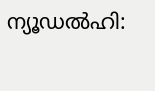ന്യൂഡല്‍ഹി: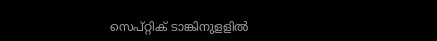സെപ്റ്റിക് ടാങ്കിനുളളില്‍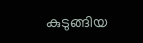കുടുങ്ങിയ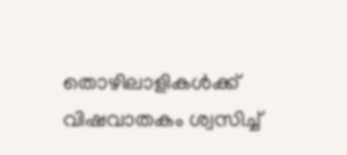തൊഴിലാളികൾക്ക് വിഷവാതകം ശ്വസിച്ച്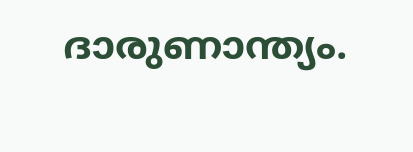ദാരുണാന്ത്യം.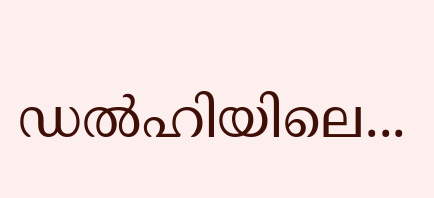ഡല്‍ഹിയിലെ...